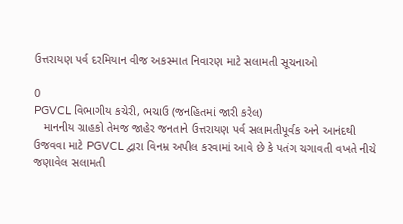ઉત્તરાયણ પર્વ દરમિયાન વીજ અકસ્માત નિવારણ માટે સલામતી સૂચનાઓ

0
PGVCL વિભાગીય કચેરી, ભચાઉ (જનહિતમાં જારી કરેલ)
   માનનીય ગ્રાહકો તેમજ જાહેર જનતાને ઉત્તરાયણ પર્વ સલામતીપૂર્વક અને આનંદથી ઉજવવા માટે PGVCL દ્વારા વિનમ્ર અપીલ કરવામાં આવે છે કે પતંગ ચગાવતી વખતે નીચે જણાવેલ સલામતી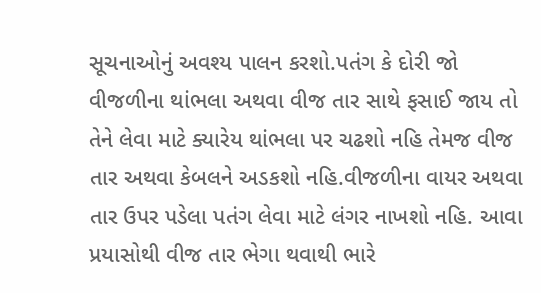સૂચનાઓનું અવશ્ય પાલન કરશો.પતંગ કે દોરી જો વીજળીના થાંભલા અથવા વીજ તાર સાથે ફસાઈ જાય તો તેને લેવા માટે ક્યારેય થાંભલા પર ચઢશો નહિ તેમજ વીજ તાર અથવા કેબલને અડકશો નહિ.વીજળીના વાયર અથવા તાર ઉપર પડેલા પતંગ લેવા માટે લંગર નાખશો નહિ. આવા પ્રયાસોથી વીજ તાર ભેગા થવાથી ભારે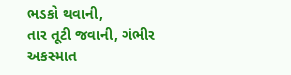ભડકો થવાની,
તાર તૂટી જવાની, ગંભીર અકસ્માત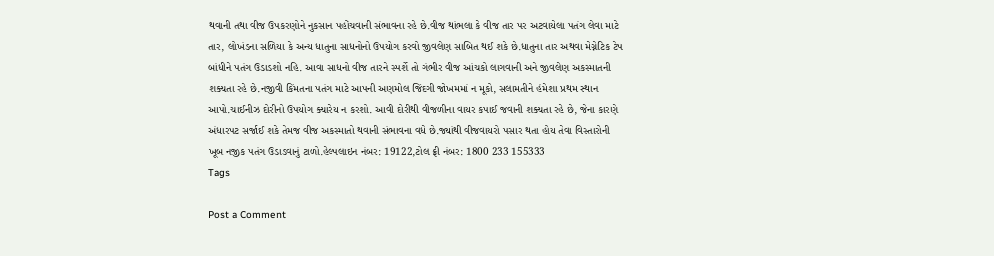થવાની તથા વીજ ઉપકરણોને નુકસાન પહોંચવાની સંભાવના રહે છે.વીજ થાંભલા કે વીજ તાર પર અટવાયેલા પતંગ લેવા માટે તાર, લોખંડના સળિયા કે અન્ય ધાતુના સાધનોનો ઉપયોગ કરવો જીવલેણ સાબિત થઈ શકે છે.ધાતુના તાર અથવા મેગ્નેટિક ટેપ બાંધીને પતંગ ઉડાડશો નહિ. આવા સાધનો વીજ તારને સ્પર્શે તો ગંભીર વીજ આંચકો લાગવાની અને જીવલેણ અકસ્માતની શક્યતા રહે છે.નજીવી કિંમતના પતંગ માટે આપની અણમોલ જિંદગી જોખમમાં ન મૂકો, સલામતીને હંમેશા પ્રથમ સ્થાન આપો.ચાઈનીઝ દોરીનો ઉપયોગ ક્યારેય ન કરશો. આવી દોરીથી વીજળીના વાયર કપાઈ જવાની શક્યતા રહે છે, જેના કારણે અંધારપટ સર્જાઈ શકે તેમજ વીજ અકસ્માતો થવાની સંભાવના વધે છે.જ્યાંથી વીજવાયરો પસાર થતા હોય તેવા વિસ્તારોની ખૂબ નજીક પતંગ ઉડાડવાનું ટાળો.હેલ્પલાઇન નંબર: 19122,ટોલ ફ્રી નંબર: 1800 233 155333
Tags

Post a Comment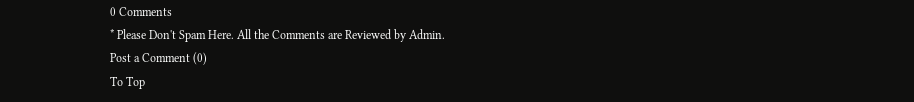0 Comments
* Please Don't Spam Here. All the Comments are Reviewed by Admin.
Post a Comment (0)
To Top